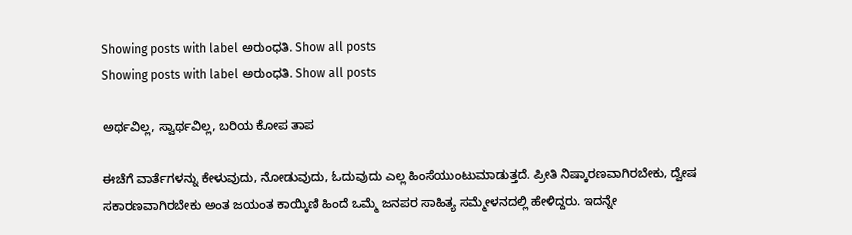Showing posts with label ಅರುಂಧತಿ. Show all posts
Showing posts with label ಅರುಂಧತಿ. Show all posts

ಅರ್ಥವಿಲ್ಲ, ಸ್ವಾರ್ಥವಿಲ್ಲ, ಬರಿಯ ಕೋಪ ತಾಪ

ಈಚೆಗೆ ವಾರ್ತೆಗಳನ್ನು ಕೇಳುವುದು, ನೋಡುವುದು, ಓದುವುದು ಎಲ್ಲ ಹಿಂಸೆಯುಂಟುಮಾಡುತ್ತದೆ. ಪ್ರೀತಿ ನಿಷ್ಕಾರಣವಾಗಿರಬೇಕು, ದ್ವೇಷ ಸಕಾರಣವಾಗಿರಬೇಕು ಅಂತ ಜಯಂತ ಕಾಯ್ಕಿಣಿ ಹಿಂದೆ ಒಮ್ಮೆ ಜನಪರ ಸಾಹಿತ್ಯ ಸಮ್ಮೇಳನದಲ್ಲಿ ಹೇಳಿದ್ದರು. ಇದನ್ನೇ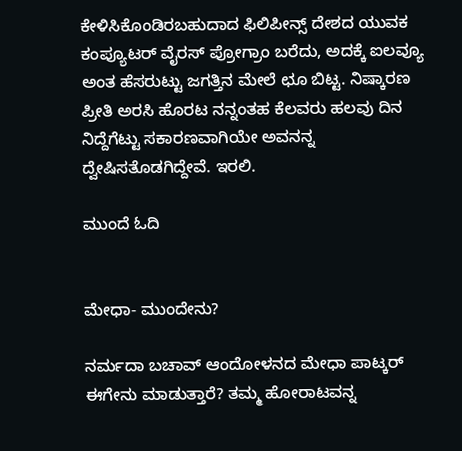ಕೇಳಿಸಿಕೊಂಡಿರಬಹುದಾದ ಫಿಲಿಪೀನ್ಸ್ ದೇಶದ ಯುವಕ ಕಂಪ್ಯೂಟರ್ ವೈರಸ್ ಪ್ರೋಗ್ರಾಂ ಬರೆದು, ಅದಕ್ಕೆ ಐಲವ್ಯೂ ಅಂತ ಹೆಸರುಟ್ಟು ಜಗತ್ತಿನ ಮೇಲೆ ಛೂ ಬಿಟ್ಟ. ನಿಷ್ಕಾರಣ ಪ್ರೀತಿ ಅರಸಿ ಹೊರಟ ನನ್ನಂತಹ ಕೆಲವರು ಹಲವು ದಿನ ನಿದ್ದೆಗೆಟ್ಟು ಸಕಾರಣವಾಗಿಯೇ ಅವನನ್ನ ದ್ವೇಷಿಸತೊಡಗಿದ್ದೇವೆ. ಇರಲಿ.

ಮುಂದೆ ಓದಿ


ಮೇಧಾ- ಮುಂದೇನು?

ನರ್ಮದಾ ಬಚಾವ್ ಆಂದೋಳನದ ಮೇಧಾ ಪಾಟ್ಕರ್ ಈಗೇನು ಮಾಡುತ್ತಾರೆ? ತಮ್ಮ ಹೋರಾಟವನ್ನ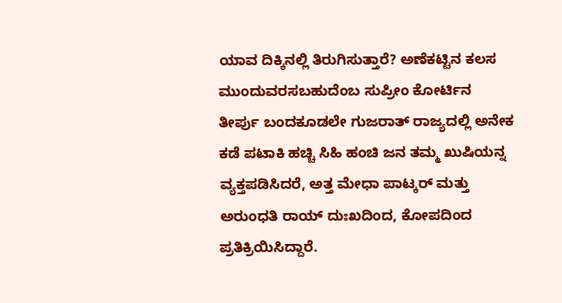ಯಾವ ದಿಕ್ಕಿನಲ್ಲಿ ತಿರುಗಿಸುತ್ತಾರೆ? ಅಣೆಕಟ್ಟಿನ ಕಲಸ ಮುಂದುವರಸಬಹುದೆಂಬ ಸುಪ್ರೀಂ ಕೋರ್ಟಿನ ತೀರ್ಪು ಬಂದಕೂಡಲೇ ಗುಜರಾತ್ ರಾಜ್ಯದಲ್ಲಿ ಅನೇಕ ಕಡೆ ಪಟಾಕಿ ಹಚ್ಚಿ ಸಿಹಿ ಹಂಚಿ ಜನ ತಮ್ಮ ಖುಷಿಯನ್ನ ವ್ಯಕ್ತಪಡಿಸಿದರೆ, ಅತ್ತ ಮೇಧಾ ಪಾಟ್ಕರ್ ಮತ್ತು ಅರುಂಧತಿ ರಾಯ್ ದುಃಖದಿಂದ, ಕೋಪದಿಂದ ಪ್ರತಿಕ್ರಿಯಿಸಿದ್ದಾರೆ.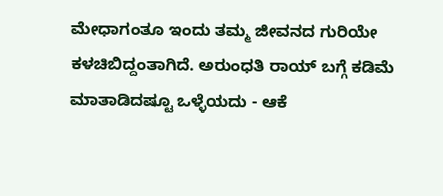ಮೇಧಾಗಂತೂ ಇಂದು ತಮ್ಮ ಜೀವನದ ಗುರಿಯೇ ಕಳಚಿಬಿದ್ದಂತಾಗಿದೆ. ಅರುಂಧತಿ ರಾಯ್ ಬಗ್ಗೆ ಕಡಿಮೆ ಮಾತಾಡಿದಷ್ಟೂ ಒಳ್ಳೆಯದು - ಆಕೆ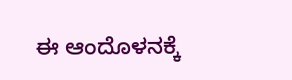ಈ ಆಂದೊಳನಕ್ಕೆ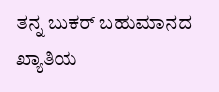ತನ್ನ ಬುಕರ್ ಬಹುಮಾನದ ಖ್ಯಾತಿಯ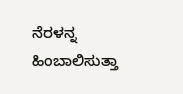ನೆರಳನ್ನ ಹಿಂಬಾಲಿಸುತ್ತಾ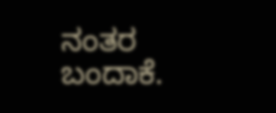ನಂತರ ಬಂದಾಕೆ.